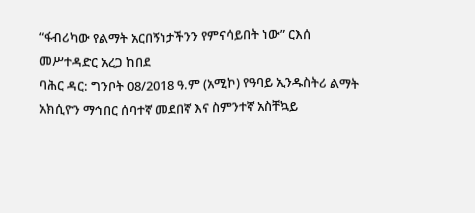“ፋብሪካው የልማት አርበኝነታችንን የምናሳይበት ነው” ርእሰ መሥተዳድር አረጋ ከበደ
ባሕር ዳር: ግንቦት 08/2018 ዓ.ም (አሚኮ) የዓባይ ኢንዱስትሪ ልማት አክሲዮን ማኅበር ሰባተኛ መደበኛ እና ስምንተኛ አስቸኳይ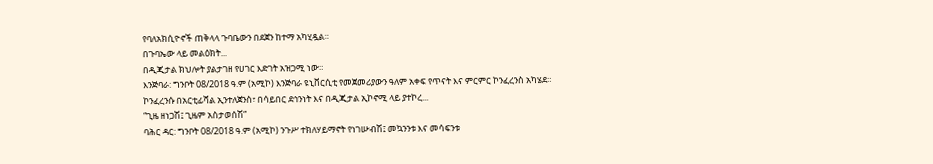የባለአክሲዮኖች ጠቅላላ ጉባቤውን በደጀን ከተማ አካሂዷል።
በጉባኤው ላይ መልዕክት...
በዲጂታል ክህሎት ያልታገዘ የሀገር እድገት አዝጋሚ ነው።
እንጅባራ: ግንቦት 08/2018 ዓ.ም (አሚኮ) እንጅባራ ዩኒቨርሲቲ የመጀመሪያውን ዓለም አቀፍ የጥናት እና ምርምር ኮንፈረንስ አካሄደ።
ኮንፈረንሱ በአርቲፊሻል ኢንተለጀንስ፣ በሳይበር ደኅንነት እና በዲጂታል ኢኮኖሚ ላይ ያተኮረ...
“ጊዜ ዘነጋሽ፤ ጊዜም አስታወሰሽ”
ባሕር ዳር: ግንቦት 08/2018 ዓ.ም (አሚኮ) ንጉሥ ተክለሃይማኖት የነገሡብሽ፤ መኳንንቱ እና መሳፍንቱ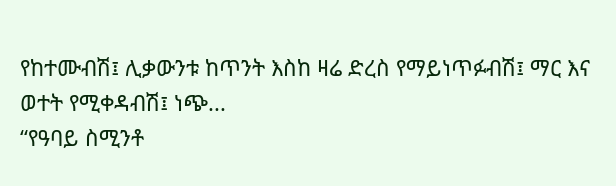የከተሙብሽ፤ ሊቃውንቱ ከጥንት እስከ ዛሬ ድረስ የማይነጥፉብሽ፤ ማር እና ወተት የሚቀዳብሽ፤ ነጭ...
“የዓባይ ስሚንቶ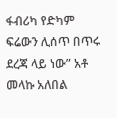ፋብሪካ የድካም ፍሬውን ሊሰጥ በጥሩ ደረጃ ላይ ነው” አቶ መላኩ አለበል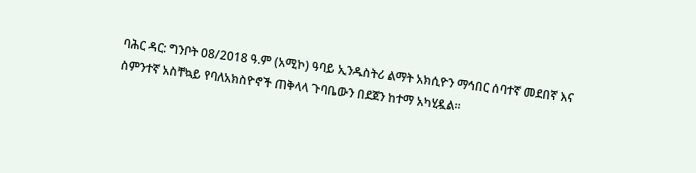ባሕር ዳር: ግንቦት 08/2018 ዓ.ም (አሚኮ) ዓባይ ኢንዱስትሪ ልማት አክሲዮን ማኅበር ሰባተኛ መደበኛ እና ስምንተኛ አስቸኳይ የባለአክስዮኖች ጠቅላላ ጉባቤውን በደጀን ከተማ አካሂዷል።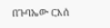በጉባኤው ርእሰ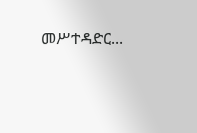መሥተዳድር...